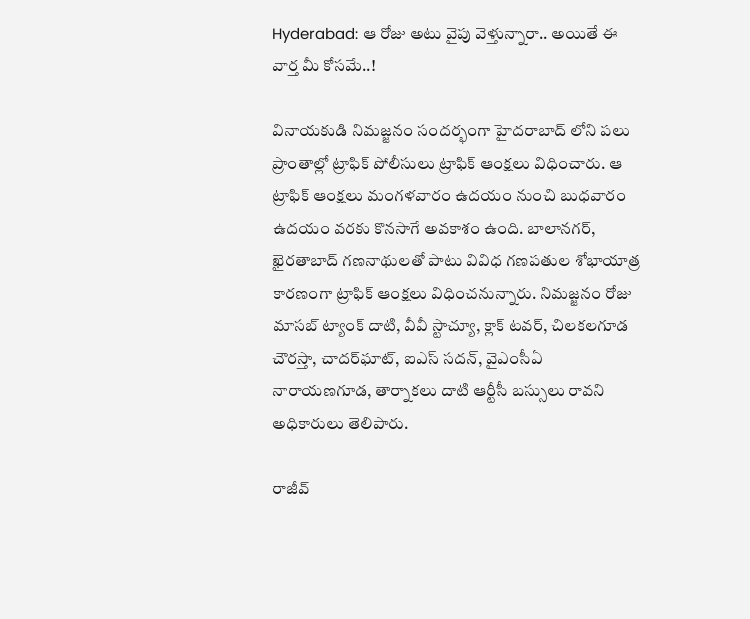Hyderabad: ఆ రోజు అటు వైపు వెళ్తున్నారా.. అయితే ఈ వార్త మీ కోసమే..!

వినాయకుడి నిమజ్జనం సందర్భంగా హైదరాబాద్ లోని పలు ప్రాంతాల్లో ట్రాఫిక్ పోలీసులు ట్రాఫిక్ ఆంక్షలు విధించారు. ఆ ట్రాఫిక్ ఆంక్షలు మంగళవారం ఉదయం నుంచి బుధవారం ఉదయం వరకు కొనసాగే అవకాశం ఉంది. బాలానగర్, ఖైరతాబాద్ గణనాథులతో పాటు వివిధ గణపతుల శోభాయాత్ర కారణంగా ట్రాఫిక్ ఆంక్షలు విధించనున్నారు. నిమజ్జనం రోజు మాసబ్ ట్యాంక్ దాటి, వీవీ స్టాచ్యూ, క్లాక్ టవర్, చిలకలగూడ చౌరస్తా, చాదర్‌ఘాట్, ఐఎస్ సదన్, వైఎంసీఏ నారాయణగూడ, తార్నాకలు దాటి ఆర్టీసీ బస్సులు రావని అధికారులు తెలిపారు.

రాజీవ్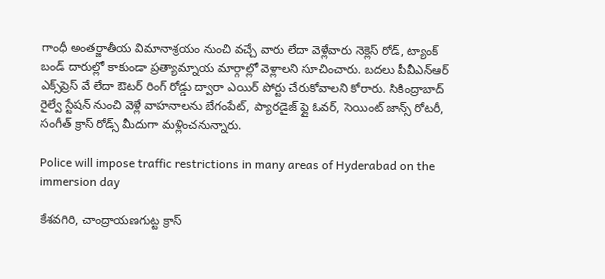గాంధీ అంతర్జాతీయ విమానాశ్రయం నుంచి వచ్చే వారు లేదా వెళ్లేవారు నెక్లెస్ రోడ్, ట్యాంక్ బండ్ దారుల్లో కాకుండా ప్రత్యామ్నాయ మార్గాల్లో వెళ్లాలని సూచించారు. బదలు పీవీఎన్ఆర్ ఎక్స్‌ప్రెస్ వే లేదా ఔటర్ రింగ్ రోడ్డు ద్వారా ఎయిర్ పోర్టు చేరుకోవాలని కోరారు. సికింద్రాబాద్ రైల్వే స్టేషన్ నుంచి వెళ్లే వాహనాలను బేగంపేట్, ప్యారడైజ్ ఫ్లై ఓవర్, సెయింట్ జాన్స్ రోటరీ, సంగీత్ క్రాస్ రోడ్స్ మీదుగా మళ్లించనున్నారు.

Police will impose traffic restrictions in many areas of Hyderabad on the immersion day

కేశవగిరి, చాంద్రాయణగుట్ట క్రాస్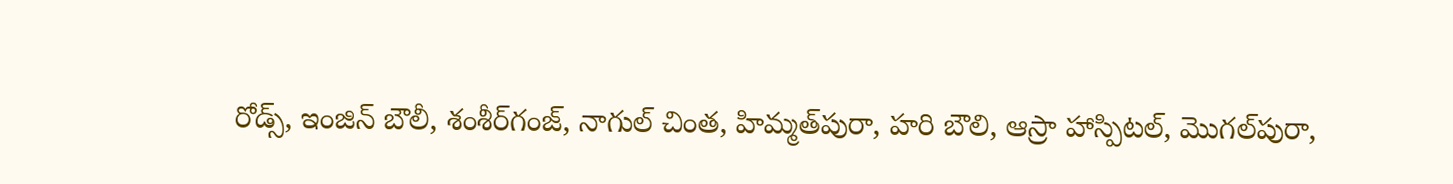రోడ్స్, ఇంజిన్ బౌలీ, శంశీర్‌గంజ్, నాగుల్ చింత, హిమ్మత్‌పురా, హరి బౌలి, ఆస్రా హాస్పిటల్, మొగల్‌పురా,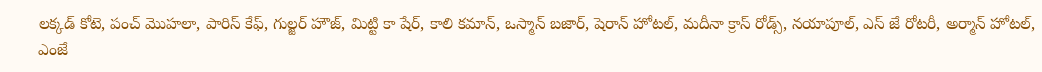లక్కడ్ కోటె, పంచ్ మొహలా, పారిస్ కేఫ్, గుల్జర్ హౌజ్, మిట్టి కా షేర్, కాలి కమాన్, ఒస్మాన్ బజార్, షెరాన్ హోటల్, మదీనా క్రాస్ రోడ్స్, నయాపూల్, ఎస్ జే రోటరీ, అర్మాన్ హోటల్, ఎంజే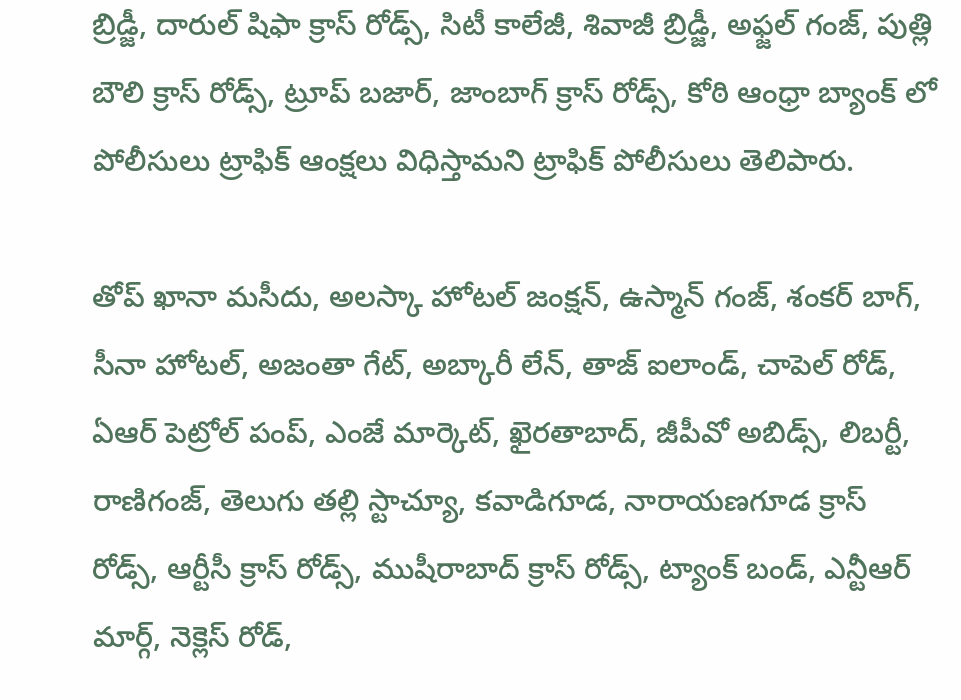బ్రిడ్జీ, దారుల్ షిఫా క్రాస్ రోడ్స్, సిటీ కాలేజీ, శివాజీ బ్రిడ్జీ, అఫ్జల్ గంజ్, పుత్లి బౌలి క్రాస్ రోడ్స్, ట్రూప్ బజార్, జాంబాగ్ క్రాస్ రోడ్స్, కోఠి ఆంధ్రా బ్యాంక్ లో పోలీసులు ట్రాఫిక్ ఆంక్షలు విధిస్తామని ట్రాఫిక్ పోలీసులు తెలిపారు.

తోప్ ఖానా మసీదు, అలస్కా హోటల్ జంక్షన్, ఉస్మాన్ గంజ్, శంకర్ బాగ్, సీనా హోటల్, అజంతా గేట్, అబ్కారీ లేన్, తాజ్ ఐలాండ్, చాపెల్ రోడ్, ఏఆర్ పెట్రోల్ పంప్, ఎంజే మార్కెట్, ఖైరతాబాద్, జీపీవో అబిడ్స్, లిబర్టీ, రాణిగంజ్, తెలుగు తల్లి స్టాచ్యూ, కవాడిగూడ, నారాయణగూడ క్రాస్ రోడ్స్, ఆర్టీసీ క్రాస్ రోడ్స్, ముషీరాబాద్ క్రాస్ రోడ్స్, ట్యాంక్ బండ్, ఎన్టీఆర్ మార్గ్, నెక్లెస్ రోడ్,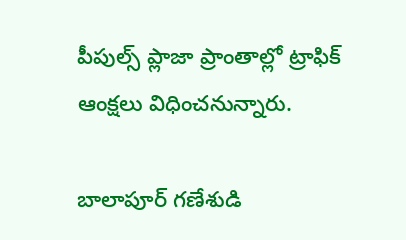పీపుల్స్ ప్లాజా ప్రాంతాల్లో ట్రాఫిక్ ఆంక్షలు విధించనున్నారు.

బాలాపూర్‌ గణేశుడి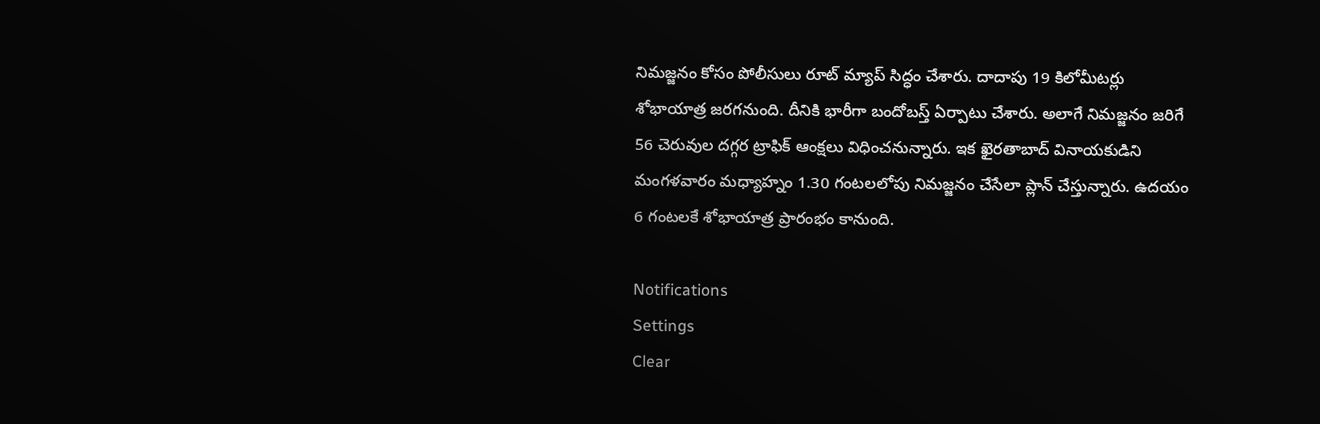నిమజ్జనం కోసం పోలీసులు రూట్‌ మ్యాప్‌ సిద్ధం చేశారు. దాదాపు 19 కిలోమీటర్లు శోభాయాత్ర జరగనుంది. దీనికి భారీగా బందోబస్త్ ఏర్పాటు చేశారు. అలాగే నిమజ్జనం జరిగే 56 చెరువుల దగ్గర ట్రాఫిక్‌ ఆంక్షలు విధించనున్నారు. ఇక ఖైరతాబాద్ వినాయకుడిని మంగళవారం మధ్యాహ్నం 1.30 గంటలలోపు నిమజ్జనం చేసేలా ప్లాన్ చేస్తున్నారు. ఉదయం 6 గంటలకే శోభాయాత్ర ప్రారంభం కానుంది.

Notifications
Settings
Clear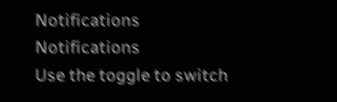Notifications
Notifications
Use the toggle to switch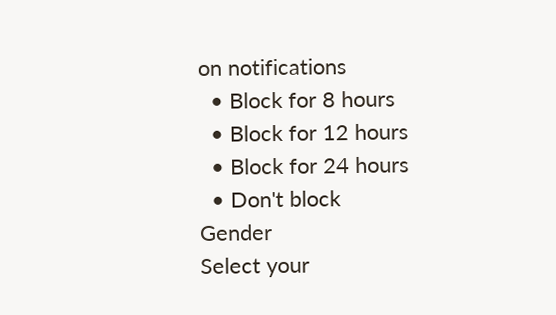on notifications
  • Block for 8 hours
  • Block for 12 hours
  • Block for 24 hours
  • Don't block
Gender
Select your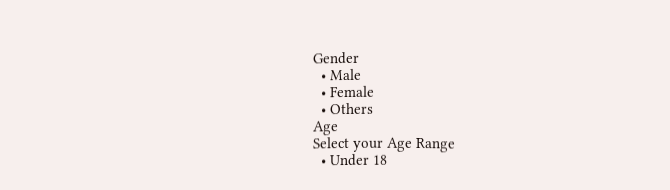Gender
  • Male
  • Female
  • Others
Age
Select your Age Range
  • Under 18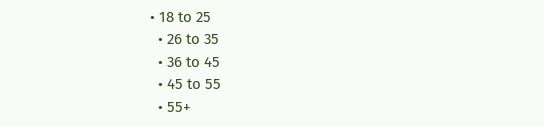• 18 to 25
  • 26 to 35
  • 36 to 45
  • 45 to 55
  • 55+